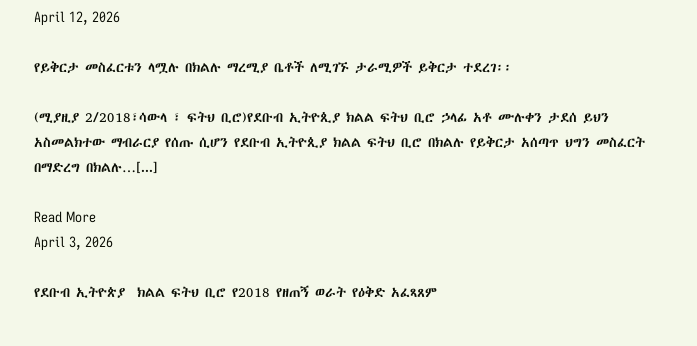April 12, 2026

የይቅርታ መስፈርቱን ላሟሉ በክልሉ ማረሚያ ቤቶች ለሚገኙ ታራሚዎች ይቅርታ ተደረገ፡፡

(ሚያዚያ 2/2018፣ሳውላ ፣ ፍትህ ቢሮ)የደቡብ ኢትዮጲያ ክልል ፍትህ ቢሮ ኃላፊ አቶ ሙሉቀን ታደሰ ይህን አስመልክተው ማብራርያ የሰጡ ሲሆን የደቡብ ኢትዮጲያ ክልል ፍትህ ቢሮ በክልሉ የይቅርታ አሰጣጥ ህግን መስፈርት በማድረግ በክልሉ…[...]

Read More
April 3, 2026

የደቡብ ኢትዮጵያ  ክልል ፍትህ ቢሮ የ2018 የዘጠኝ ወራት የዕቅድ አፈጻጸም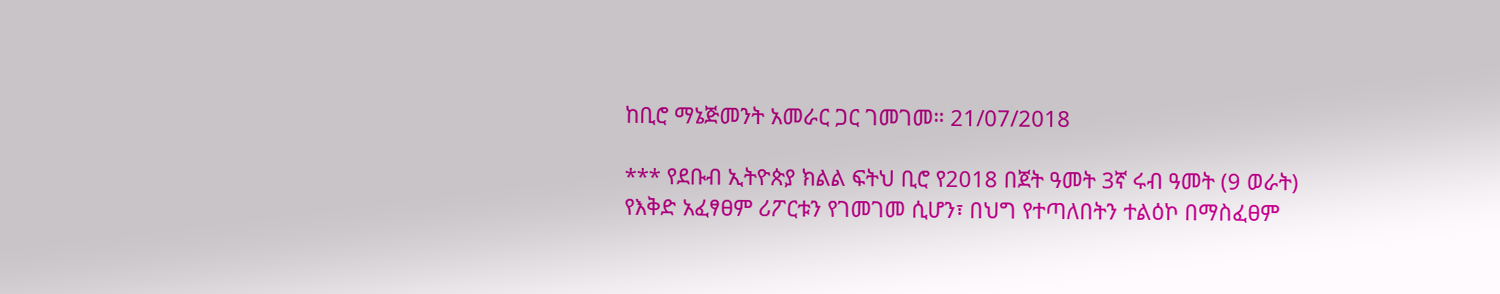ከቢሮ ማኔጅመንት አመራር ጋር ገመገመ። 21/07/2018

*** የደቡብ ኢትዮጵያ ክልል ፍትህ ቢሮ የ2018 በጀት ዓመት 3ኛ ሩብ ዓመት (9 ወራት) የእቅድ አፈፃፀም ሪፖርቱን የገመገመ ሲሆን፣ በህግ የተጣለበትን ተልዕኮ በማስፈፀም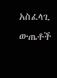አስፈላጊ ውጤቶች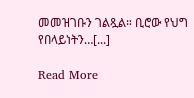መመዝገቡን ገልጿል። ቢሮው የህግ የበላይነትን…[...]

Read More